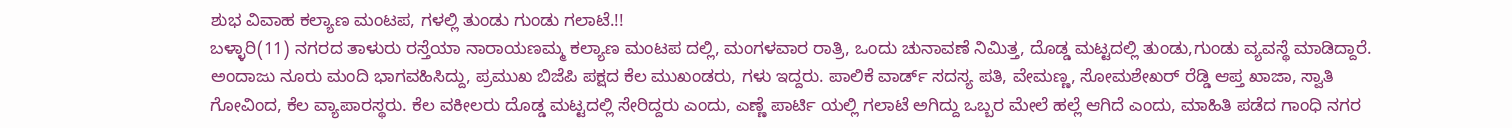ಶುಭ ವಿವಾಹ ಕಲ್ಯಾಣ ಮಂಟಪ, ಗಳಲ್ಲಿ ತುಂಡು ಗುಂಡು ಗಲಾಟೆ.!!
ಬಳ್ಳಾರಿ(11) ನಗರದ ತಾಳುರು ರಸ್ತೆಯಾ ನಾರಾಯಣಮ್ಮ ಕಲ್ಯಾಣ ಮಂಟಪ ದಲ್ಲಿ, ಮಂಗಳವಾರ ರಾತ್ರಿ, ಒಂದು ಚುನಾವಣೆ ನಿಮಿತ್ತ, ದೊಡ್ಡ ಮಟ್ಟದಲ್ಲಿ ತುಂಡು,ಗುಂಡು ವ್ಯವಸ್ಥೆ ಮಾಡಿದ್ದಾರೆ. ಅಂದಾಜು ನೂರು ಮಂದಿ ಭಾಗವಹಿಸಿದ್ದು, ಪ್ರಮುಖ ಬಿಜೆಪಿ ಪಕ್ಷದ ಕೆಲ ಮುಖಂಡರು, ಗಳು ಇದ್ದರು. ಪಾಲಿಕೆ ವಾರ್ಡ್ ಸದಸ್ಯ ಪತಿ, ವೇಮಣ್ಣ, ಸೋಮಶೇಖರ್ ರೆಡ್ಡಿ ಆಪ್ತ ಖಾಜಾ, ಸ್ವಾತಿ ಗೋವಿಂದ, ಕೆಲ ವ್ಯಾಪಾರಸ್ಥರು. ಕೆಲ ವಕೀಲರು ದೊಡ್ಡ ಮಟ್ಟದಲ್ಲಿ ಸೇರಿದ್ದರು ಎಂದು, ಎಣ್ಣೆ ಪಾರ್ಟಿ ಯಲ್ಲಿ ಗಲಾಟೆ ಅಗಿದ್ದು ಒಬ್ಬರ ಮೇಲೆ ಹಲ್ಲೆ ಆಗಿದೆ ಎಂದು, ಮಾಹಿತಿ ಪಡೆದ ಗಾಂಧಿ ನಗರ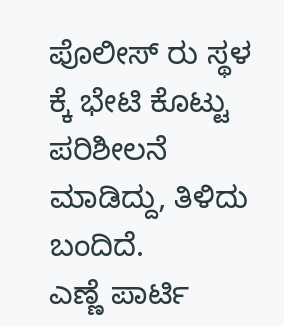ಪೊಲೀಸ್ ರು ಸ್ಥಳ ಕ್ಕೆ ಭೇಟಿ ಕೊಟ್ಟು ಪರಿಶೀಲನೆ ಮಾಡಿದ್ದು, ತಿಳಿದು ಬಂದಿದೆ.
ಎಣ್ಣೆ ಪಾರ್ಟಿ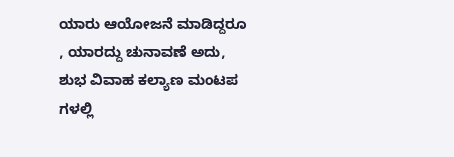ಯಾರು ಆಯೋಜನೆ ಮಾಡಿದ್ದರೂ , ಯಾರದ್ದು ಚುನಾವಣೆ ಅದು, ಶುಭ ವಿವಾಹ ಕಲ್ಯಾಣ ಮಂಟಪ ಗಳಲ್ಲಿ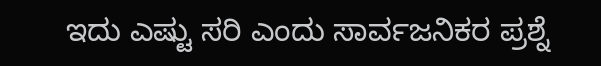ಇದು ಎಷ್ಟು ಸರಿ ಎಂದು ಸಾರ್ವಜನಿಕರ ಪ್ರಶ್ನೆ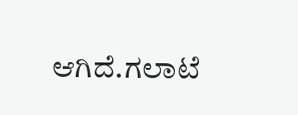ಆಗಿದೆ.ಗಲಾಟೆ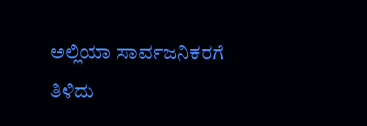ಅಲ್ಲಿಯಾ ಸಾರ್ವಜನಿಕರಗೆ ತಿಳಿದು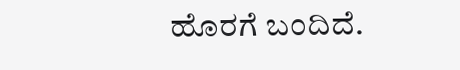ಹೊರಗೆ ಬಂದಿದೆ.